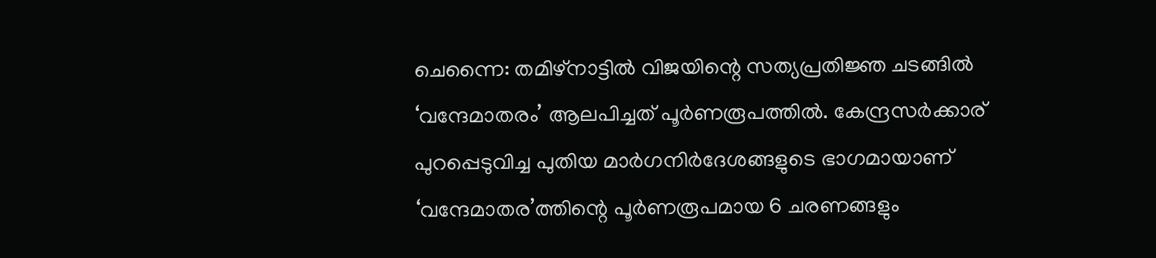ചെന്നൈ: തമിഴ്നാട്ടിൽ വിജയിന്റെ സത്യപ്രതിജ്ഞ ചടങ്ങിൽ ‘വന്ദേമാതരം’ ആലപിച്ചത് പൂർണരൂപത്തിൽ. കേന്ദ്രസർക്കാര് പുറപ്പെടുവിച്ച പുതിയ മാർഗനിർദേശങ്ങളുടെ ഭാഗമായാണ് ‘വന്ദേമാതര’ത്തിന്റെ പൂർണരൂപമായ 6 ചരണങ്ങളും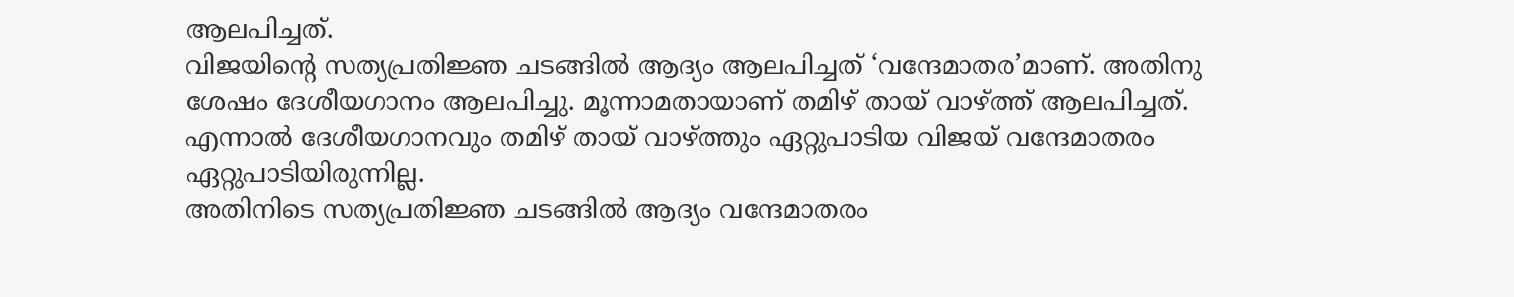ആലപിച്ചത്.
വിജയിന്റെ സത്യപ്രതിജ്ഞ ചടങ്ങിൽ ആദ്യം ആലപിച്ചത് ‘വന്ദേമാതര’മാണ്. അതിനു ശേഷം ദേശീയഗാനം ആലപിച്ചു. മൂന്നാമതായാണ് തമിഴ് തായ് വാഴ്ത്ത് ആലപിച്ചത്. എന്നാൽ ദേശീയഗാനവും തമിഴ് തായ് വാഴ്ത്തും ഏറ്റുപാടിയ വിജയ് വന്ദേമാതരം ഏറ്റുപാടിയിരുന്നില്ല.
അതിനിടെ സത്യപ്രതിജ്ഞ ചടങ്ങിൽ ആദ്യം വന്ദേമാതരം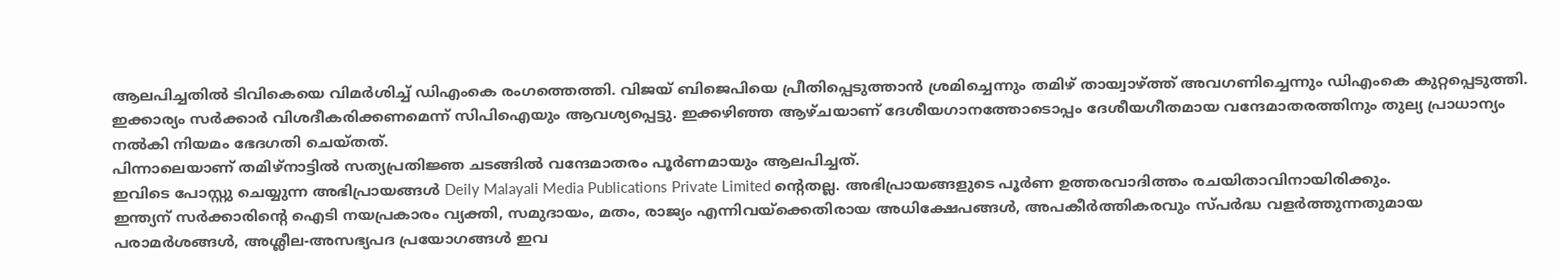ആലപിച്ചതിൽ ടിവികെയെ വിമർശിച്ച് ഡിഎംകെ രംഗത്തെത്തി. വിജയ് ബിജെപിയെ പ്രീതിപ്പെടുത്താൻ ശ്രമിച്ചെന്നും തമിഴ് തായ്വാഴ്ത്ത് അവഗണിച്ചെന്നും ഡിഎംകെ കുറ്റപ്പെടുത്തി.
ഇക്കാര്യം സർക്കാർ വിശദീകരിക്കണമെന്ന് സിപിഐയും ആവശ്യപ്പെട്ടു. ഇക്കഴിഞ്ഞ ആഴ്ചയാണ് ദേശീയഗാനത്തോടൊപ്പം ദേശീയഗീതമായ വന്ദേമാതരത്തിനും തുല്യ പ്രാധാന്യം നൽകി നിയമം ഭേദഗതി ചെയ്തത്.
പിന്നാലെയാണ് തമിഴ്നാട്ടിൽ സത്യപ്രതിജ്ഞ ചടങ്ങിൽ വന്ദേമാതരം പൂർണമായും ആലപിച്ചത്.
ഇവിടെ പോസ്റ്റു ചെയ്യുന്ന അഭിപ്രായങ്ങൾ Deily Malayali Media Publications Private Limited ന്റെതല്ല. അഭിപ്രായങ്ങളുടെ പൂർണ ഉത്തരവാദിത്തം രചയിതാവിനായിരിക്കും.
ഇന്ത്യന് സർക്കാരിന്റെ ഐടി നയപ്രകാരം വ്യക്തി, സമുദായം, മതം, രാജ്യം എന്നിവയ്ക്കെതിരായ അധിക്ഷേപങ്ങൾ, അപകീർത്തികരവും സ്പർദ്ധ വളർത്തുന്നതുമായ പരാമർശങ്ങൾ, അശ്ലീല-അസഭ്യപദ പ്രയോഗങ്ങൾ ഇവ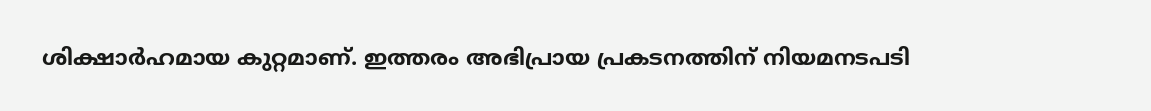ശിക്ഷാർഹമായ കുറ്റമാണ്. ഇത്തരം അഭിപ്രായ പ്രകടനത്തിന് നിയമനടപടി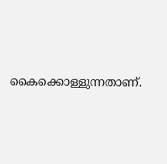കൈക്കൊള്ളുന്നതാണ്.